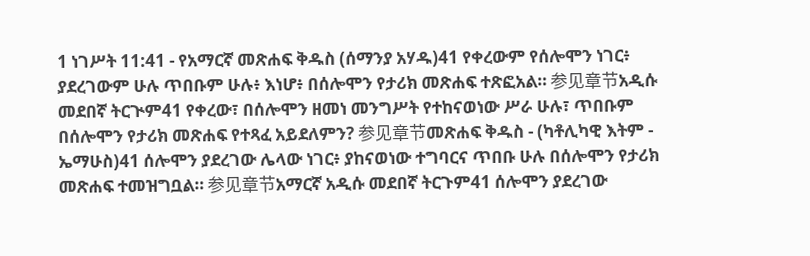1 ነገሥት 11:41 - የአማርኛ መጽሐፍ ቅዱስ (ሰማንያ አሃዱ)41 የቀረውም የሰሎሞን ነገር፥ ያደረገውም ሁሉ ጥበቡም ሁሉ፥ እነሆ፥ በሰሎሞን የታሪክ መጽሐፍ ተጽፎአል። 参见章节አዲሱ መደበኛ ትርጒም41 የቀረው፣ በሰሎሞን ዘመነ መንግሥት የተከናወነው ሥራ ሁሉ፣ ጥበቡም በሰሎሞን የታሪክ መጽሐፍ የተጻፈ አይደለምን? 参见章节መጽሐፍ ቅዱስ - (ካቶሊካዊ እትም - ኤማሁስ)41 ሰሎሞን ያደረገው ሌላው ነገር፥ ያከናወነው ተግባርና ጥበቡ ሁሉ በሰሎሞን የታሪክ መጽሐፍ ተመዝግቧል። 参见章节አማርኛ አዲሱ መደበኛ ትርጉም41 ሰሎሞን ያደረገው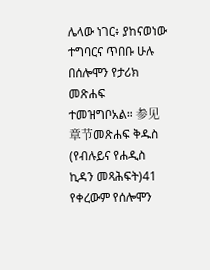ሌላው ነገር፥ ያከናወነው ተግባርና ጥበቡ ሁሉ በሰሎሞን የታሪክ መጽሐፍ ተመዝግቦአል። 参见章节መጽሐፍ ቅዱስ (የብሉይና የሐዲስ ኪዳን መጻሕፍት)41 የቀረውም የሰሎሞን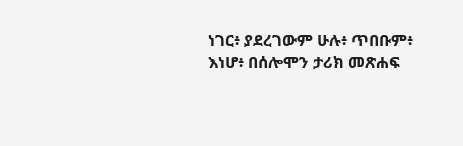ነገር፥ ያደረገውም ሁሉ፥ ጥበቡም፥ እነሆ፥ በሰሎሞን ታሪክ መጽሐፍ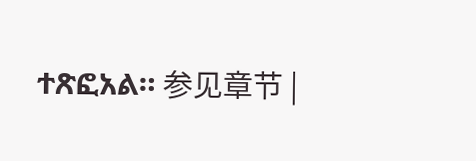ተጽፎአል። 参见章节 |